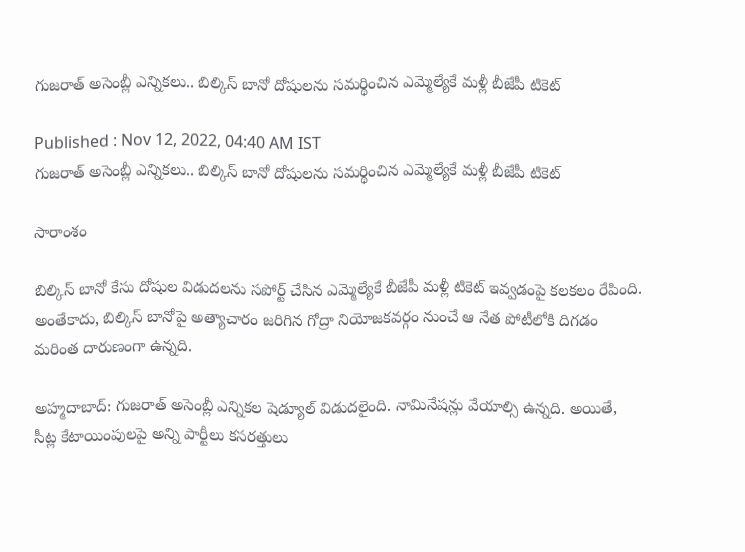గుజరాత్ అసెంబ్లీ ఎన్నికలు.. బిల్కిస్ బానో దోషులను సమర్థించిన ఎమ్మెల్యేకే మళ్లీ బీజేపీ టికెట్

Published : Nov 12, 2022, 04:40 AM IST
గుజరాత్ అసెంబ్లీ ఎన్నికలు.. బిల్కిస్ బానో దోషులను సమర్థించిన ఎమ్మెల్యేకే మళ్లీ బీజేపీ టికెట్

సారాంశం

బిల్కిస్ బానో కేసు దోషుల విడుదలను సపోర్ట్ చేసిన ఎమ్మెల్యేకే బీజేపీ మళ్లీ టికెట్ ఇవ్వడంపై కలకలం రేపింది. అంతేకాదు, బిల్కిస్ బానోపై అత్యాచారం జరిగిన గోద్రా నియోజకవర్గం నుంచే ఆ నేత పోటీలోకి దిగడం మరింత దారుణంగా ఉన్నది.

అహ్మదాబాద్: గుజరాత్ అసెంబ్లీ ఎన్నికల షెడ్యూల్ విడుదలైంది. నామినేషన్లు వేయాల్సి ఉన్నది. అయితే, సీట్ల కేటాయింపులపై అన్ని పార్టీలు కసరత్తులు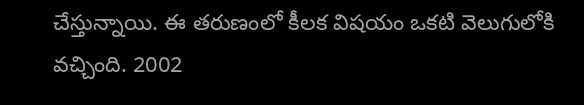చేస్తున్నాయి. ఈ తరుణంలో కీలక విషయం ఒకటి వెలుగులోకి వచ్చింది. 2002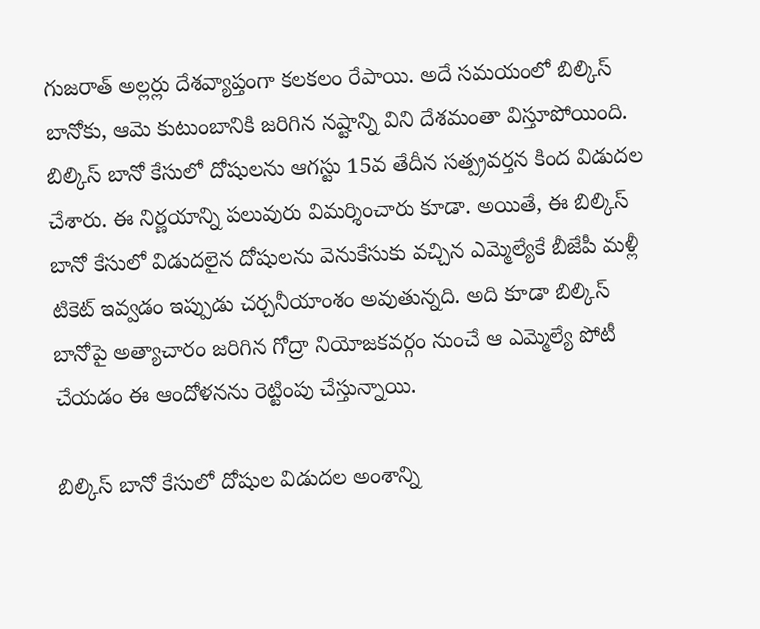గుజరాత్ అల్లర్లు దేశవ్యాప్తంగా కలకలం రేపాయి. అదే సమయంలో బిల్కిస్ బానోకు, ఆమె కుటుంబానికి జరిగిన నష్టాన్ని విని దేశమంతా విస్తూపోయింది. బిల్కిస్ బానో కేసులో దోషులను ఆగస్టు 15వ తేదీన సత్ప్రవర్తన కింద విడుదల చేశారు. ఈ నిర్ణయాన్ని పలువురు విమర్శించారు కూడా. అయితే, ఈ బిల్కిస్ బానో కేసులో విడుదలైన దోషులను వెనుకేసుకు వచ్చిన ఎమ్మెల్యేకే బీజేపీ మళ్లీ టికెట్ ఇవ్వడం ఇప్పుడు చర్చనీయాంశం అవుతున్నది. అది కూడా బిల్కిస్ బానోపై అత్యాచారం జరిగిన గోద్రా నియోజకవర్గం నుంచే ఆ ఎమ్మెల్యే పోటీ చేయడం ఈ ఆందోళనను రెట్టింపు చేస్తున్నాయి.

బిల్కిస్ బానో కేసులో దోషుల విడుదల అంశాన్ని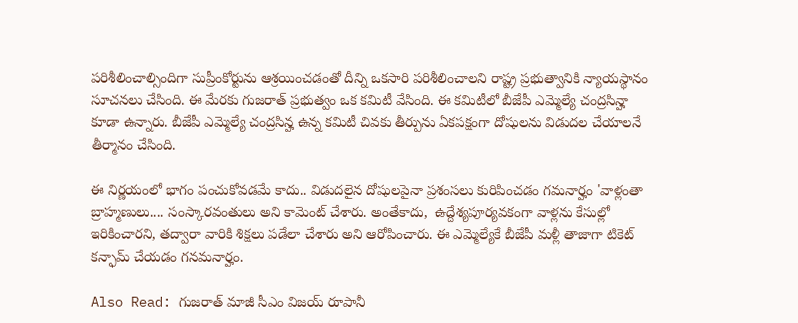పరిశీలించాల్సిందిగా సుప్రీంకోర్టును ఆశ్రయించడంతో దీన్ని ఒకసారి పరిశీలించాలని రాష్ట్ర ప్రభుత్వానికి న్యాయస్థానం సూచనలు చేసింది. ఈ మేరకు గుజరాత్ ప్రభుత్వం ఒక కమిటీ వేసింది. ఈ కమిటీలో బీజేపీ ఎమ్మెల్యే చంద్రసిన్హా కూడా ఉన్నారు. బీజేపీ ఎమ్మెల్యే చంద్రసిన్హ ఉన్న కమిటీ చివకు తీర్పును ఏకపక్షంగా దోషులను విడుదల చేయాలనే  తీర్మానం చేసింది.

ఈ నిర్ణయంలో భాగం పంచుకోవడమే కాదు.. విడుదలైన దోషులపైనా ప్రశంసలు కురిపించడం గమనార్హం 'వాళ్లంతా బ్రాహ్మణులు.... సంస్కారవంతులు అని కామెంట్ చేశారు. అంతేకాదు,  ఉద్దేశ్యపూర్యవకంగా వాళ్లను కేసుల్లో ఇరికించారని, తద్వారా వారికి శిక్షలు పడేలా చేశారు అని ఆరోపించారు. ఈ ఎమ్మెల్యేకే బీజేపీ మళ్లీ తాజాగా టికెట్ కన్ఫామ్ చేయడం గనమనార్హం.

Also Read: గుజరాత్ మాజీ సీఎం విజయ్ రూపానీ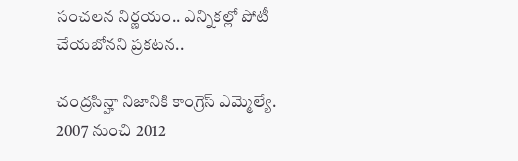సంచలన నిర్ణయం.. ఎన్నికల్లో పోటీ చేయబోనని ప్రకటన..

చంద్రసిన్హా నిజానికి కాంగ్రెస్ ఎమ్మెల్యే. 2007 నుంచి 2012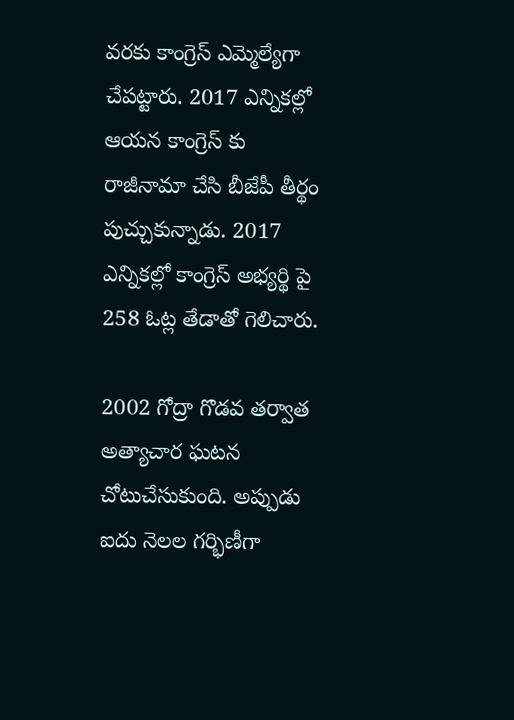వరకు కాంగ్రెస్ ఎమ్మెల్యేగా చేపట్టారు. 2017 ఎన్నికల్లో ఆయన కాంగ్రెస్‌ కు రాజీనామా చేసి బీజేపీ తీర్థం పుచ్చుకున్నాడు. 2017 ఎన్నికల్లో కాంగ్రెస్ అభ్యర్థి పై 258 ఓట్ల తేడాతో గెలిచారు.

2002 గోద్రా గొడవ తర్వాత అత్యాచార ఘటన చోటుచేసుకుంది. అప్పుడు ఐదు నెలల గర్భిణీగా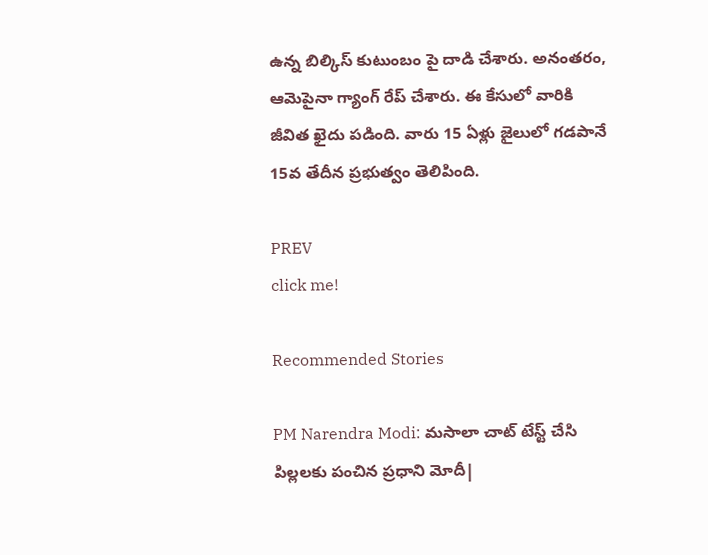ఉన్న బిల్కిస్ కుటుంబం పై దాడి చేశారు. అనంతరం, ఆమెపైనా గ్యాంగ్ రేప్ చేశారు. ఈ కేసులో వారికి జీవిత ఖైదు పడింది. వారు 15 ఏళ్లు జైలులో గడపానే 15వ తేదీన ప్రభుత్వం తెలిపింది.

PREV
click me!

Recommended Stories

PM Narendra Modi: మసాలా చాట్ టేస్ట్ చేసి పిల్లలకు పంచిన ప్రధాని మోదీ|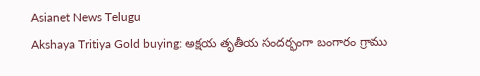Asianet News Telugu
Akshaya Tritiya Gold buying: అక్షయ తృతీయ సందర్భంగా బంగారం గ్రాము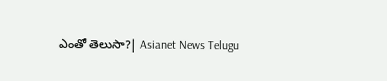ఎంతో తెలుసా?| Asianet News Telugu